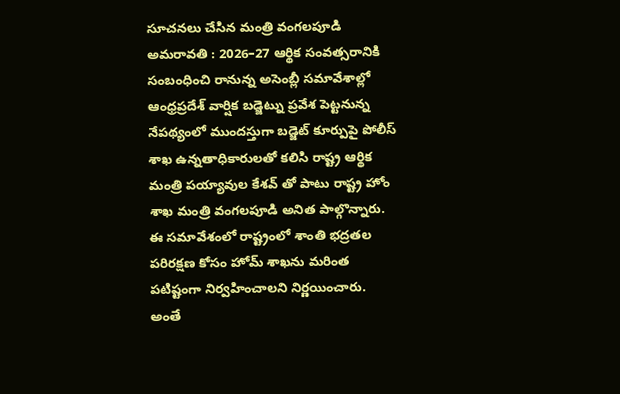సూచనలు చేసిన మంత్రి వంగలపూడి
అమరావతి : 2026–27 ఆర్థిక సంవత్సరానికి సంబంధించి రానున్న అసెంబ్లీ సమావేశాల్లో ఆంధ్రప్రదేశ్ వార్షిక బడ్జెట్ను ప్రవేశ పెట్టనున్న నేపథ్యంలో ముందస్తుగా బడ్జెట్ కూర్పుపై పోలీస్ శాఖ ఉన్నతాధికారులతో కలిసి రాష్ట్ర ఆర్థిక మంత్రి పయ్యావుల కేశవ్ తో పాటు రాష్ట్ర హోం శాఖ మంత్రి వంగలపూడి అనిత పాల్గొన్నారు. ఈ సమావేశంలో రాష్ట్రంలో శాంతి భద్రతల పరిరక్షణ కోసం హోమ్ శాఖను మరింత పటిష్టంగా నిర్వహించాలని నిర్ణయించారు. అంతే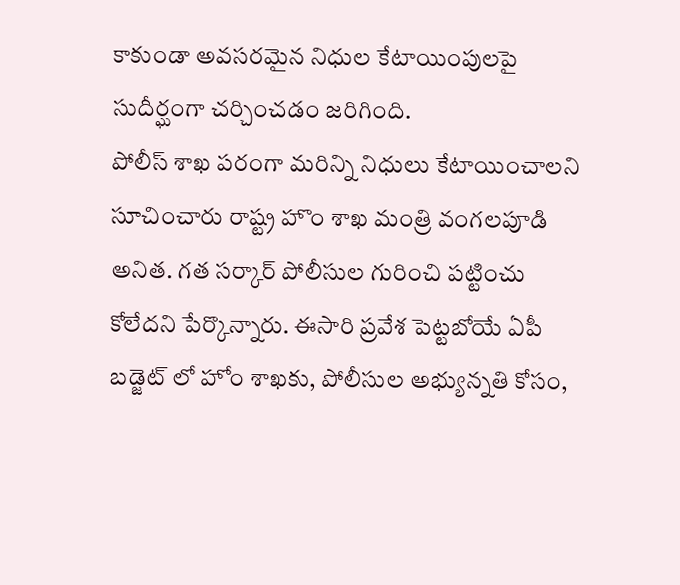కాకుండా అవసరమైన నిధుల కేటాయింపులపై సుదీర్ఘంగా చర్చించడం జరిగింది.
పోలీస్ శాఖ పరంగా మరిన్ని నిధులు కేటాయించాలని సూచించారు రాష్ట్ర హొం శాఖ మంత్రి వంగలపూడి అనిత. గత సర్కార్ పోలీసుల గురించి పట్టించు కోలేదని పేర్కొన్నారు. ఈసారి ప్రవేశ పెట్టబోయే ఏపీ బడ్జెట్ లో హోం శాఖకు, పోలీసుల అభ్యున్నతి కోసం,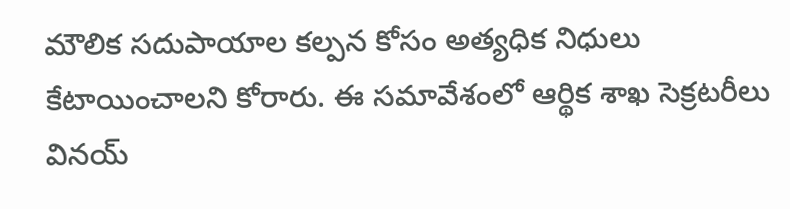మౌలిక సదుపాయాల కల్పన కోసం అత్యధిక నిధులు కేటాయించాలని కోరారు. ఈ సమావేశంలో ఆర్థిక శాఖ సెక్రటరీలు వినయ్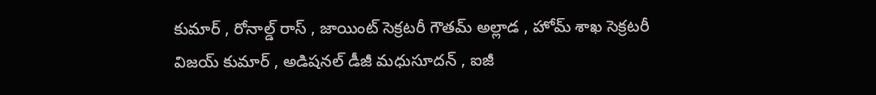కుమార్ , రోనాల్డ్ రాస్ , జాయింట్ సెక్రటరీ గౌతమ్ అల్లాడ , హోమ్ శాఖ సెక్రటరీ విజయ్ కుమార్ , అడిషనల్ డీజీ మధుసూదన్ , ఐజీ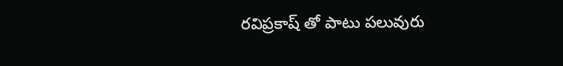రవిప్రకాష్ తో పాటు పలువురు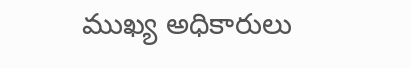ముఖ్య అధికారులు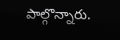పాల్గొన్నారు.